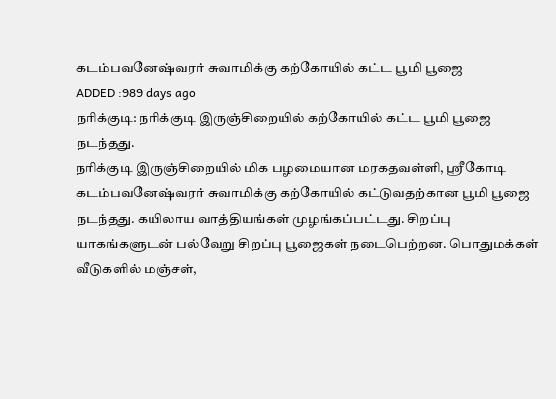கடம்பவனேஷ்வரர் சுவாமிக்கு கற்கோயில் கட்ட பூமி பூஜை
ADDED :989 days ago
நரிக்குடி: நரிக்குடி இருஞ்சிறையில் கற்கோயில் கட்ட பூமி பூஜை நடந்தது.
நரிக்குடி இருஞ்சிறையில் மிக பழமையான மரகதவள்ளி, ஸ்ரீகோடி கடம்பவனேஷ்வரர் சுவாமிக்கு கற்கோயில் கட்டுவதற்கான பூமி பூஜை நடந்தது. கயிலாய வாத்தியங்கள் முழங்கப்பட்டது. சிறப்பு யாகங்களுடன் பல்வேறு சிறப்பு பூஜைகள் நடைபெற்றன. பொதுமக்கள் வீடுகளில் மஞ்சள்,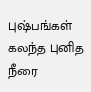புஷ்பங்கள் கலந்த புனித நீரை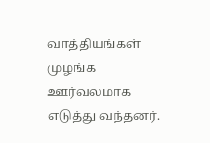வாத்தியங்கள் முழங்க ஊர்வலமாக எடுத்து வந்தனர்.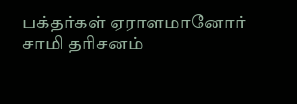பக்தர்கள் ஏராளமானோர் சாமி தரிசனம்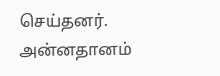செய்தனர். அன்னதானம்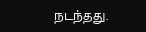நடந்தது.